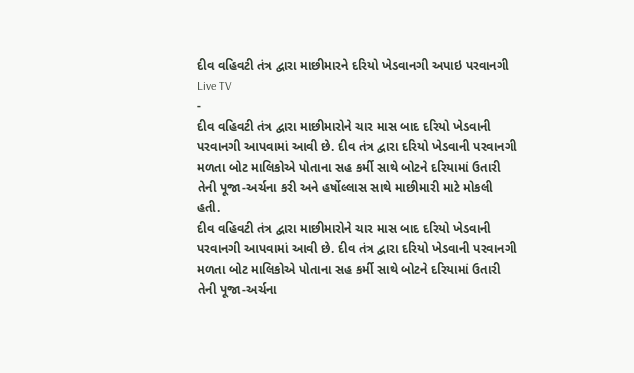દીવ વહિવટી તંત્ર દ્વારા માછીમારને દરિયો ખેડવાનગી અપાઇ પરવાનગી
Live TV
-
દીવ વહિવટી તંત્ર દ્વારા માછીમારોને ચાર માસ બાદ દરિયો ખેડવાની પરવાનગી આપવામાં આવી છે. દીવ તંત્ર દ્વારા દરિયો ખેડવાની પરવાનગી મળતા બોટ માલિકોએ પોતાના સહ કર્મી સાથે બોટને દરિયામાં ઉતારી તેની પૂજા-અર્ચના કરી અને હર્ષોલ્લાસ સાથે માછીમારી માટે મોકલી હતી.
દીવ વહિવટી તંત્ર દ્વારા માછીમારોને ચાર માસ બાદ દરિયો ખેડવાની પરવાનગી આપવામાં આવી છે. દીવ તંત્ર દ્વારા દરિયો ખેડવાની પરવાનગી મળતા બોટ માલિકોએ પોતાના સહ કર્મી સાથે બોટને દરિયામાં ઉતારી તેની પૂજા-અર્ચના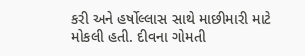કરી અને હર્ષોલ્લાસ સાથે માછીમારી માટે મોકલી હતી. દીવના ગોમતી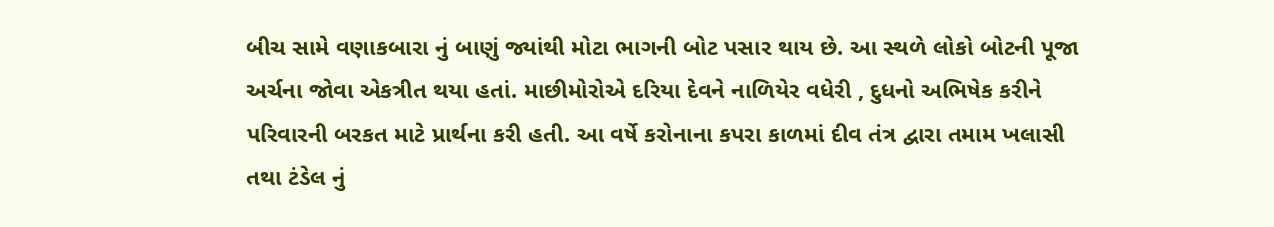બીચ સામે વણાકબારા નું બાણું જ્યાંથી મોટા ભાગની બોટ પસાર થાય છે. આ સ્થળે લોકો બોટની પૂજા અર્ચના જોવા એકત્રીત થયા હતાં. માછીમોરોએ દરિયા દેવને નાળિયેર વધેરી , દુધનો અભિષેક કરીને પરિવારની બરકત માટે પ્રાર્થના કરી હતી. આ વર્ષે કરોનાના કપરા કાળમાં દીવ તંત્ર દ્વારા તમામ ખલાસી તથા ટંડેલ નું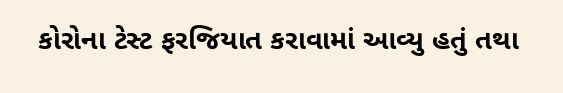કોરોના ટેસ્ટ ફરજિયાત કરાવામાં આવ્યુ હતું તથા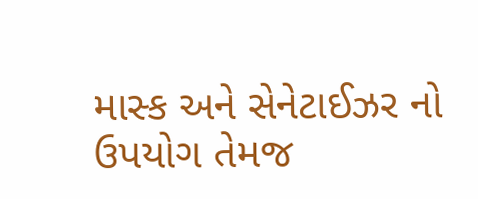માસ્ક અને સેનેટાઈઝર નો ઉપયોગ તેમજ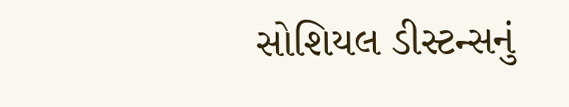સોશિયલ ડીસ્ટન્સનું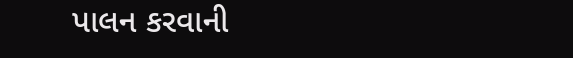પાલન કરવાની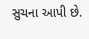સુચના આપી છે.